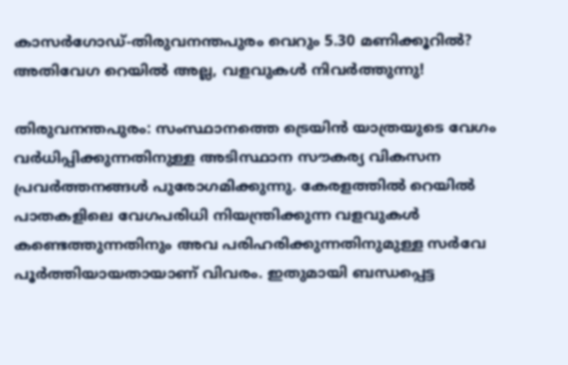കാസർഗോഡ്-തിരുവനന്തപുരം വെറും 5.30 മണിക്കൂറിൽ? അതിവേഗ റെയിൽ അല്ല, വളവുകൾ നിവർത്തുന്നു!

തിരുവനന്തപുരം: സംസ്ഥാനത്തെ ട്രെയിൻ യാത്രയുടെ വേഗം വർധിപ്പിക്കുന്നതിനുള്ള അടിസ്ഥാന സൗകര്യ വികസന പ്രവർത്തനങ്ങൾ പുരോഗമിക്കുന്നു. കേരളത്തിൽ റെയിൽ പാതകളിലെ വേഗപരിധി നിയന്ത്രിക്കുന്ന വളവുകൾ കണ്ടെത്തുന്നതിനും അവ പരിഹരിക്കുന്നതിനുമുള്ള സർവേ പൂർത്തിയായതായാണ് വിവരം. ഇതുമായി ബന്ധപ്പെട്ട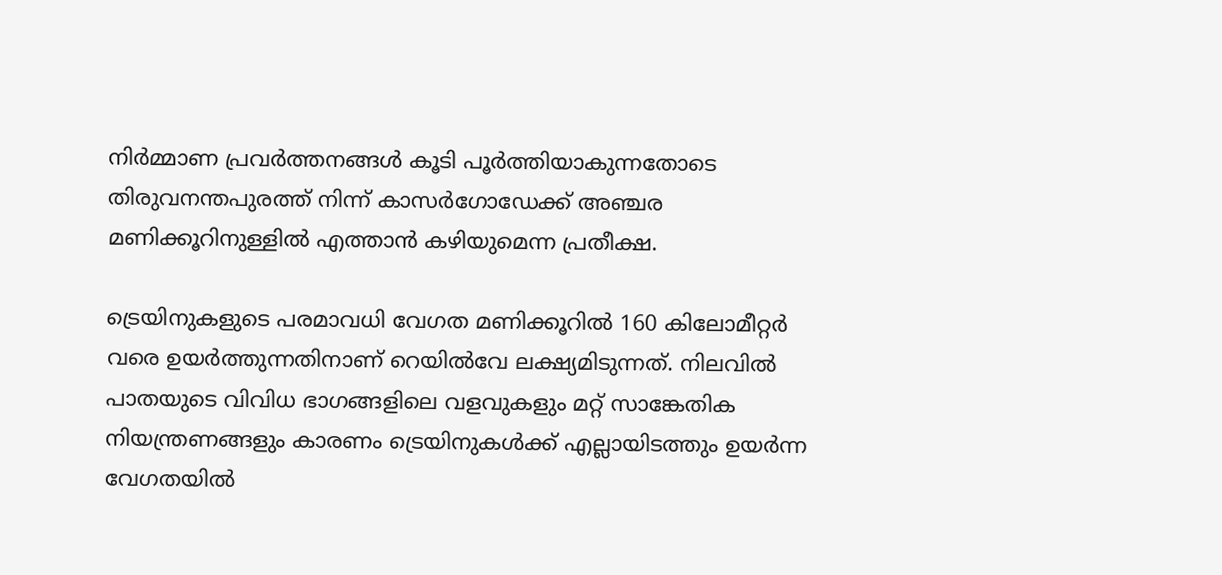നിർമ്മാണ പ്രവർത്തനങ്ങൾ കൂടി പൂർത്തിയാകുന്നതോടെ തിരുവനന്തപുരത്ത് നിന്ന് കാസർഗോഡേക്ക് അഞ്ചര മണിക്കൂറിനുള്ളിൽ എത്താൻ കഴിയുമെന്ന പ്രതീക്ഷ.

ട്രെയിനുകളുടെ പരമാവധി വേഗത മണിക്കൂറിൽ 160 കിലോമീറ്റർ വരെ ഉയർത്തുന്നതിനാണ് റെയിൽവേ ലക്ഷ്യമിടുന്നത്. നിലവിൽ പാതയുടെ വിവിധ ഭാഗങ്ങളിലെ വളവുകളും മറ്റ് സാങ്കേതിക നിയന്ത്രണങ്ങളും കാരണം ട്രെയിനുകൾക്ക് എല്ലായിടത്തും ഉയർന്ന വേഗതയിൽ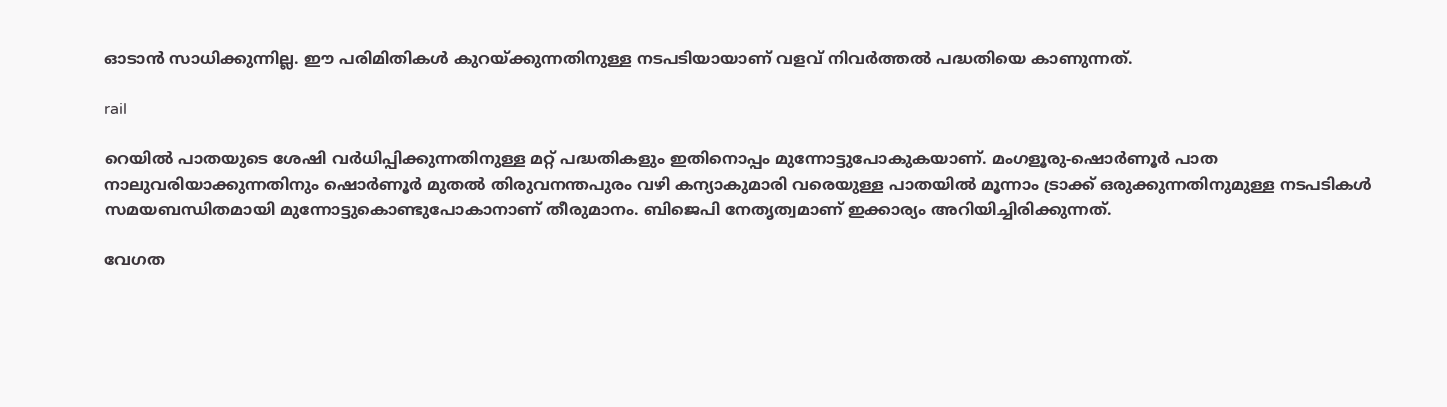ഓടാൻ സാധിക്കുന്നില്ല. ഈ പരിമിതികൾ കുറയ്ക്കുന്നതിനുള്ള നടപടിയായാണ് വളവ് നിവർത്തൽ പദ്ധതിയെ കാണുന്നത്.

rail

റെയിൽ പാതയുടെ ശേഷി വർധിപ്പിക്കുന്നതിനുള്ള മറ്റ് പദ്ധതികളും ഇതിനൊപ്പം മുന്നോട്ടുപോകുകയാണ്. മംഗളൂരു-ഷൊർണൂർ പാത നാലുവരിയാക്കുന്നതിനും ഷൊർണൂർ മുതൽ തിരുവനന്തപുരം വഴി കന്യാകുമാരി വരെയുള്ള പാതയിൽ മൂന്നാം ട്രാക്ക് ഒരുക്കുന്നതിനുമുള്ള നടപടികൾ സമയബന്ധിതമായി മുന്നോട്ടുകൊണ്ടുപോകാനാണ് തീരുമാനം. ബിജെപി നേതൃത്വമാണ് ഇക്കാര്യം അറിയിച്ചിരിക്കുന്നത്.

വേഗത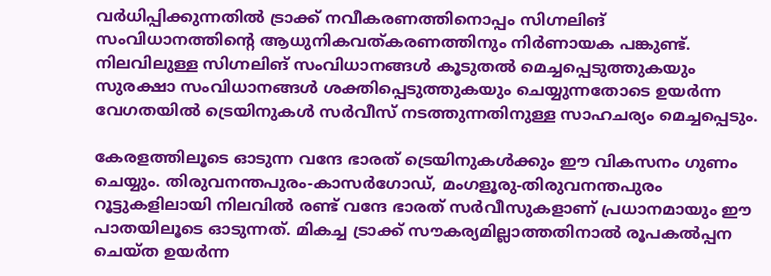വർധിപ്പിക്കുന്നതിൽ ട്രാക്ക് നവീകരണത്തിനൊപ്പം സിഗ്നലിങ് സംവിധാനത്തിന്റെ ആധുനികവത്കരണത്തിനും നിർണായക പങ്കുണ്ട്. നിലവിലുള്ള സിഗ്നലിങ് സംവിധാനങ്ങൾ കൂടുതൽ മെച്ചപ്പെടുത്തുകയും സുരക്ഷാ സംവിധാനങ്ങൾ ശക്തിപ്പെടുത്തുകയും ചെയ്യുന്നതോടെ ഉയർന്ന വേഗതയിൽ ട്രെയിനുകൾ സർവീസ് നടത്തുന്നതിനുള്ള സാഹചര്യം മെച്ചപ്പെടും.

കേരളത്തിലൂടെ ഓടുന്ന വന്ദേ ഭാരത് ട്രെയിനുകൾക്കും ഈ വികസനം ഗുണം ചെയ്യും. തിരുവനന്തപുരം-കാസർഗോഡ്, മംഗളൂരു-തിരുവനന്തപുരം റൂട്ടുകളിലായി നിലവിൽ രണ്ട് വന്ദേ ഭാരത് സർവീസുകളാണ് പ്രധാനമായും ഈ പാതയിലൂടെ ഓടുന്നത്. മികച്ച ട്രാക്ക് സൗകര്യമില്ലാത്തതിനാൽ രൂപകൽപ്പന ചെയ്‌ത ഉയർന്ന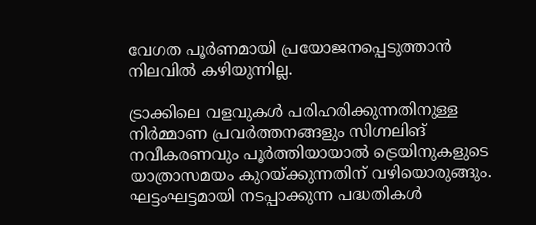വേഗത പൂർണമായി പ്രയോജനപ്പെടുത്താൻ നിലവിൽ കഴിയുന്നില്ല.

ട്രാക്കിലെ വളവുകൾ പരിഹരിക്കുന്നതിനുള്ള നിർമ്മാണ പ്രവർത്തനങ്ങളും സിഗ്നലിങ് നവീകരണവും പൂർത്തിയായാൽ ട്രെയിനുകളുടെ യാത്രാസമയം കുറയ്ക്കുന്നതിന് വഴിയൊരുങ്ങും. ഘട്ടംഘട്ടമായി നടപ്പാക്കുന്ന പദ്ധതികൾ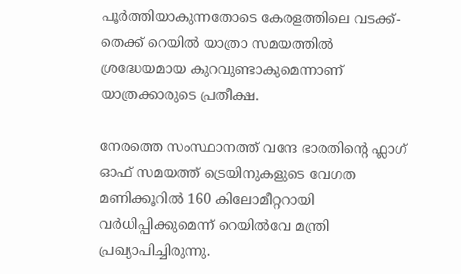പൂർത്തിയാകുന്നതോടെ കേരളത്തിലെ വടക്ക്-തെക്ക് റെയിൽ യാത്രാ സമയത്തിൽ ശ്രദ്ധേയമായ കുറവുണ്ടാകുമെന്നാണ് യാത്രക്കാരുടെ പ്രതീക്ഷ.

നേരത്തെ സംസ്ഥാനത്ത് വന്ദേ ഭാരതിന്റെ ഫ്ലാഗ് ഓഫ് സമയത്ത് ട്രെയിനുകളുടെ വേഗത മണിക്കൂറിൽ 160 കിലോമീറ്ററായി വ‍ർധിപ്പിക്കുമെന്ന് റെയിൽവേ മന്ത്രി പ്രഖ്യാപിച്ചിരുന്നു.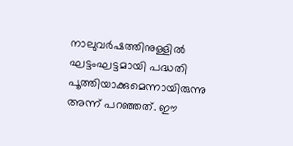നാലുവർഷത്തിനുള്ളിൽ ഘട്ടംഘട്ടമായി പദ്ധതി പൂ‍ത്തിയാക്കുമെന്നായിരുന്നു അന്ന് പറഞ്ഞത്. ഈ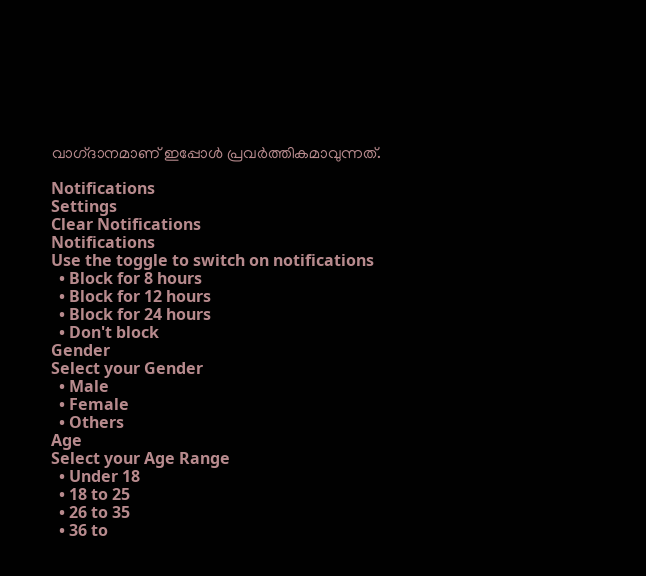വാഗ്‌ദാനമാണ് ഇപ്പോൾ പ്രവർത്തികമാവുന്നത്.

Notifications
Settings
Clear Notifications
Notifications
Use the toggle to switch on notifications
  • Block for 8 hours
  • Block for 12 hours
  • Block for 24 hours
  • Don't block
Gender
Select your Gender
  • Male
  • Female
  • Others
Age
Select your Age Range
  • Under 18
  • 18 to 25
  • 26 to 35
  • 36 to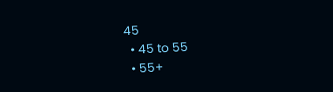45
  • 45 to 55
  • 55+